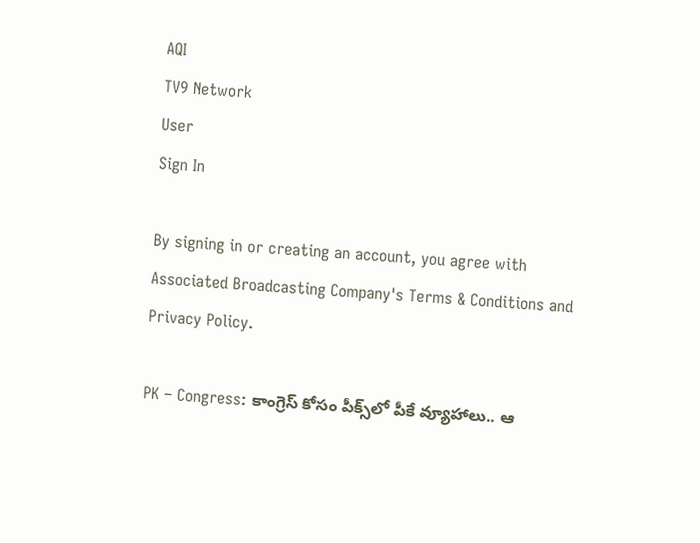AQI
TV9 Network
User
Sign In

By signing in or creating an account, you agree with Associated Broadcasting Company's Terms & Conditions and Privacy Policy.

PK – Congress: కాంగ్రెస్‌ కోసం పీక్స్‌లో పీకే వ్యూహాలు.. ఆ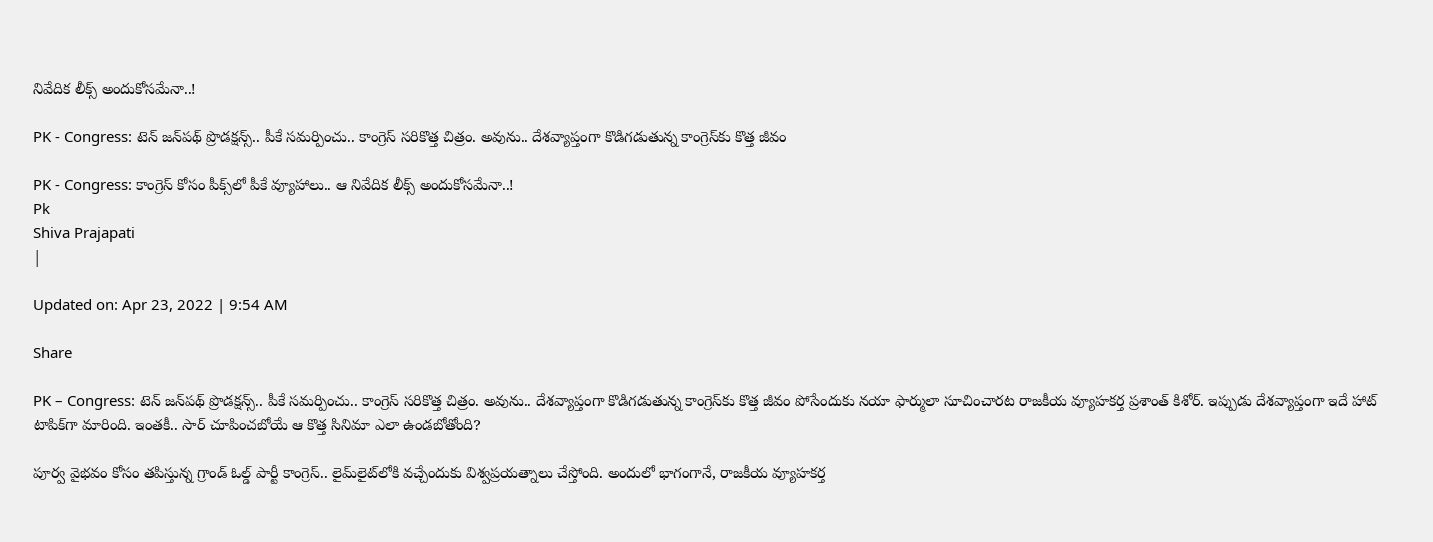నివేదిక లీక్స్ అందుకోసమేనా..!

PK - Congress: టెన్‌ జన్‌పథ్‌ ప్రొడక్షన్స్‌.. పీకే సమర్పించు.. కాంగ్రెస్‌ సరికొత్త చిత్రం. అవును.. దేశవ్యాప్తంగా కొడిగడుతున్న కాంగ్రెస్‌కు కొత్త జీవం

PK - Congress: కాంగ్రెస్‌ కోసం పీక్స్‌లో పీకే వ్యూహాలు.. ఆ నివేదిక లీక్స్ అందుకోసమేనా..!
Pk
Shiva Prajapati
|

Updated on: Apr 23, 2022 | 9:54 AM

Share

PK – Congress: టెన్‌ జన్‌పథ్‌ ప్రొడక్షన్స్‌.. పీకే సమర్పించు.. కాంగ్రెస్‌ సరికొత్త చిత్రం. అవును.. దేశవ్యాప్తంగా కొడిగడుతున్న కాంగ్రెస్‌కు కొత్త జీవం పోసేందుకు నయా ఫార్ములా సూచించారట రాజకీయ వ్యూహకర్త ప్రశాంత్‌ కిశోర్‌. ఇప్పుడు దేశవ్యాప్తంగా ఇదే హాట్‌ టాపిక్‌గా మారింది. ఇంతకీ.. సార్‌ చూపించబోయే ఆ కొత్త సినిమా ఎలా ఉండబోతోంది?

పూర్వ వైభవం కోసం తపిస్తున్న గ్రాండ్‌ ఓల్డ్‌ పార్టీ కాంగ్రెస్‌.. లైమ్‌లైట్‌లోకి వచ్చేందుకు విశ్వప్రయత్నాలు చేస్తోంది. అందులో భాగంగానే, రాజకీయ వ్యూహకర్త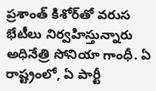ప్రశాంత్‌ కిశోర్‌తో వరుస భేటీలు నిర్వహిస్తున్నారు అధినేత్రి సోనియా గాంధీ. ఏ రాష్ట్రంలో, ఏ పార్టీ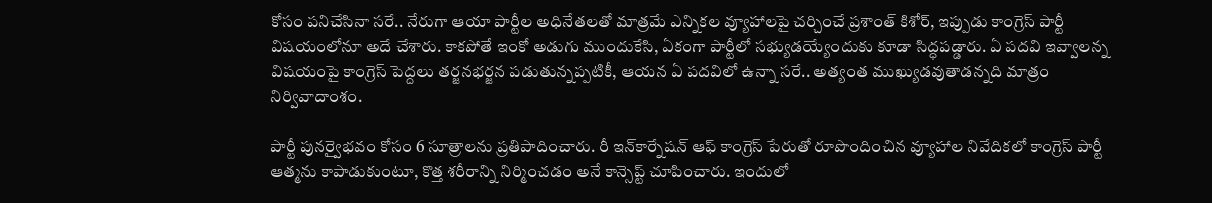కోసం పనిచేసినా సరే.. నేరుగా ఆయా పార్టీల అధినేతలతో మాత్రమే ఎన్నికల వ్యూహాలపై చర్చించే ప్రశాంత్ కిశోర్, ఇప్పుడు కాంగ్రెస్ పార్టీ విషయంలోనూ అదే చేశారు. కాకపోతే ఇంకో అడుగు ముందుకేసి, ఏకంగా పార్టీలో సభ్యుడయ్యేందుకు కూడా సిద్ధపడ్డారు. ఏ పదవి ఇవ్వాలన్న విషయంపై కాంగ్రెస్ పెద్దలు తర్జనభర్జన పడుతున్నప్పటికీ, ఆయన ఏ పదవిలో ఉన్నా సరే.. అత్యంత ముఖ్యుడవుతాడన్నది మాత్రం నిర్వివాదాంశం.

పార్టీ పునర్వైభవం కోసం 6 సూత్రాలను ప్రతిపాదించారు. రీ ఇన్‌కార్నేషన్ ఆఫ్ కాంగ్రెస్ పేరుతో రూపొందించిన వ్యూహాల నివేదికలో కాంగ్రెస్ పార్టీ ఆత్మను కాపాడుకుంటూ, కొత్త శరీరాన్ని నిర్మించడం అనే కాన్సెప్ట్ చూపించారు. ఇందులో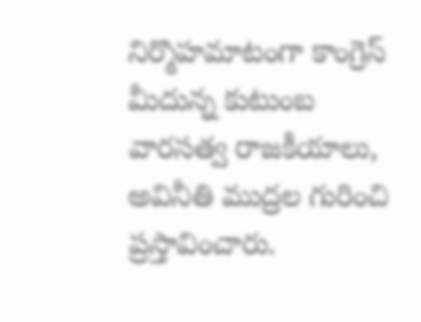నిర్మొహమాటంగా కాంగ్రెస్ మీదున్న కుటుంబ వారసత్వ రాజకీయాలు, అవినీతి ముద్రల గురించి ప్రస్తావించారు.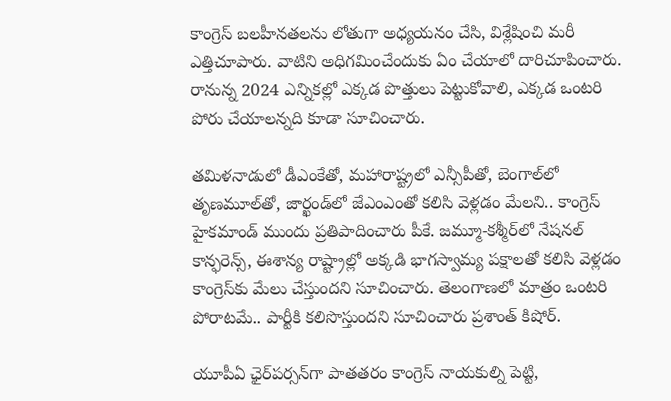కాంగ్రెస్ బలహీనతలను లోతుగా అధ్యయనం చేసి, విశ్లేషించి మరీ ఎత్తిచూపారు. వాటిని అధిగమించేందుకు ఏం చేయాలో దారిచూపించారు. రానున్న 2024 ఎన్నికల్లో ఎక్కడ పొత్తులు పెట్టుకోవాలి, ఎక్కడ ఒంటరి పోరు చేయాలన్నది కూడా సూచించారు.

తమిళనాడులో డీఎంకేతో, మహారాష్ట్రలో ఎన్సీపీతో, బెంగాల్‌లో తృణమూల్‌తో, జార్ఖండ్‌లో జేఎంఎంతో కలిసి వెళ్లడం మేలని.. కాంగ్రెస్‌ హైకమాండ్‌ ముందు ప్రతిపాదించారు పీకే. జమ్మూ-కశ్మీర్‌లో నేషనల్‌ కాన్ఫరెన్స్‌, ఈశాన్య రాష్ట్రాల్లో అక్కడి భాగస్వామ్య పక్షాలతో కలిసి వెళ్లడం కాంగ్రెస్‌కు మేలు చేస్తుందని సూచించారు. తెలంగాణలో మాత్రం ఒంటరి పోరాటమే.. పార్టీకి కలిసొస్తుందని సూచించారు ప్రశాంత్‌ కిషోర్‌.

యూపీఏ ఛైర్‌పర్సన్‌గా పాతతరం కాంగ్రెస్‌ నాయకుల్ని పెట్టి,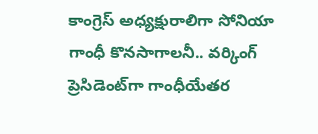కాంగ్రెస్‌ అధ్యక్షురాలిగా సోనియా గాంధీ కొనసాగాలనీ.. వర్కింగ్‌ ప్రెసిడెంట్‌గా గాంధీయేతర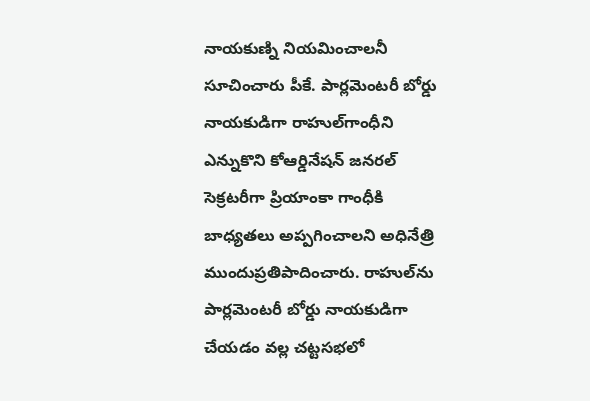నాయకుణ్ని నియమించాలనీ సూచించారు పీకే. పార్లమెంటరీ బోర్డు నాయకుడిగా రాహుల్‌గాంధీని ఎన్నుకొని కోఆర్డినేషన్‌ జనరల్‌ సెక్రటరీగా ప్రియాంకా గాంధీకి బాధ్యతలు అప్పగించాలని అధినేత్రి ముందుప్రతిపాదించారు. రాహుల్‌ను పార్లమెంటరీ బోర్డు నాయకుడిగా చేయడం వల్ల చట్టసభలో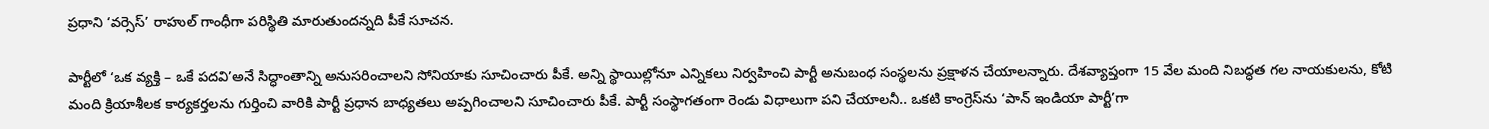ప్రధాని ‘వర్సెస్‌’ రాహుల్‌ గాంధీగా పరిస్థితి మారుతుందన్నది పీకే సూచన.

పార్టీలో ‘ఒక వ్యక్తి – ఒకే పదవి’అనే సిద్ధాంతాన్ని అనుసరించాలని సోనియాకు సూచించారు పీకే. అన్ని స్థాయిల్లోనూ ఎన్నికలు నిర్వహించి పార్టీ అనుబంధ సంస్థలను ప్రక్షాళన చేయాలన్నారు. దేశవ్యాప్తంగా 15 వేల మంది నిబద్ధత గల నాయకులను, కోటి మంది క్రియాశీలక కార్యకర్తలను గుర్తించి వారికి పార్టీ ప్రధాన బాధ్యతలు అప్పగించాలని సూచించారు పీకే. పార్టీ సంస్థాగతంగా రెండు విధాలుగా పని చేయాలనీ.. ఒకటి కాంగ్రెస్‌ను ‘పాన్‌ ఇండియా పార్టీ’గా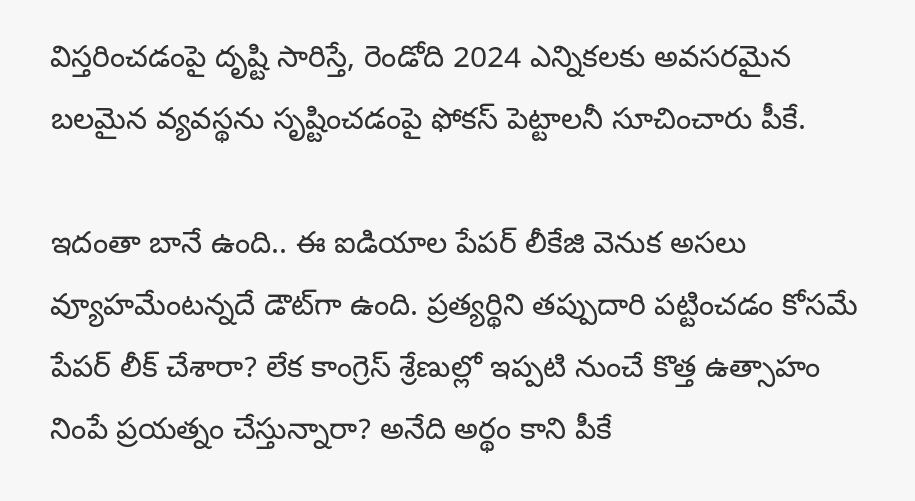విస్తరించడంపై దృష్టి సారిస్తే, రెండోది 2024 ఎన్నికలకు అవసరమైన బలమైన వ్యవస్థను సృష్టించడంపై ఫోకస్‌ పెట్టాలనీ సూచించారు పీకే.

ఇదంతా బానే ఉంది.. ఈ ఐడియాల పేపర్ లీకేజి వెనుక అసలు వ్యూహమేంటన్నదే డౌట్‌గా ఉంది. ప్రత్యర్థిని తప్పుదారి పట్టించడం కోసమే పేపర్ లీక్ చేశారా? లేక కాంగ్రెస్ శ్రేణుల్లో ఇప్పటి నుంచే కొత్త ఉత్సాహం నింపే ప్రయత్నం చేస్తున్నారా? అనేది అర్థం కాని పీకే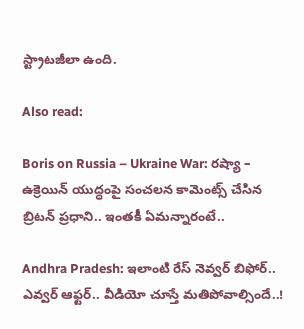స్ట్రాటజీలా ఉంది.

Also read:

Boris on Russia – Ukraine War: రష్యా – ఉక్రెయిన్ యుద్ధంపై సంచలన కామెంట్స్ చేసిన బ్రిటన్ ప్రధాని.. ఇంతకీ ఏమన్నారంటే..

Andhra Pradesh: ఇలాంటి రేస్ నెవ్వర్ బిఫోర్.. ఎవ్వర్ ఆఫ్టర్.. వీడియో చూస్తే మతిపోవాల్సిందే..!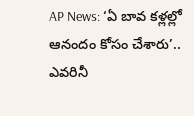AP News: ‘ఏ బావ కళ్లల్లో ఆనందం కోసం చేశారు’.. ఎవరినీ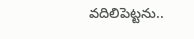వదిలిపెట్టను..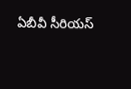ఏబీవీ సీరియస్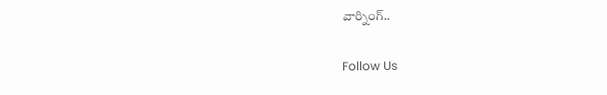వార్నింగ్..

Follow Us